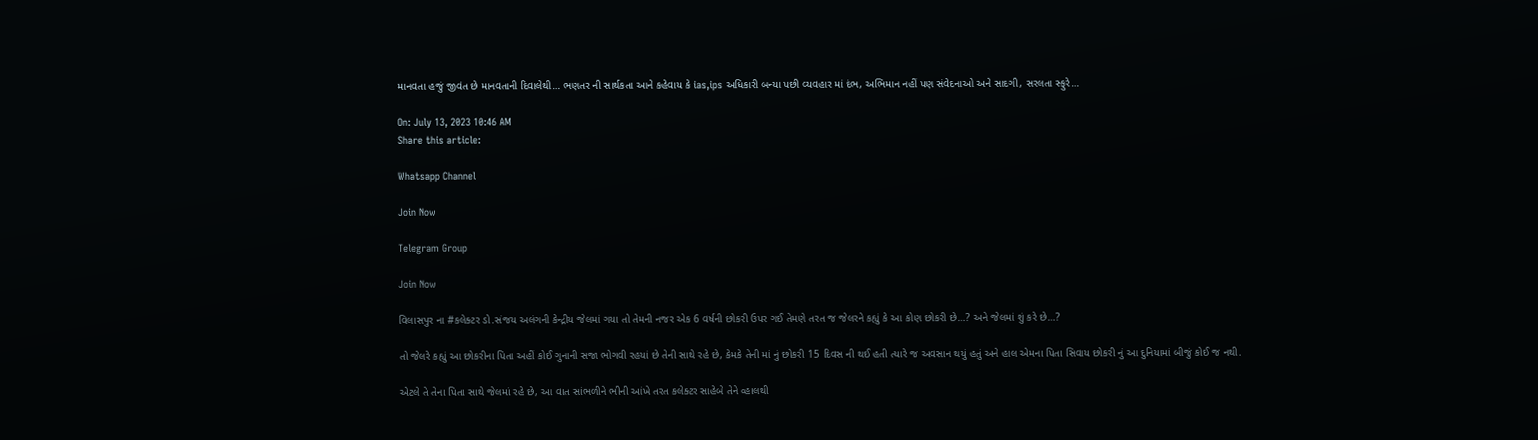માનવતા હજું જીવંત છે માનવતાની દિવાલેથી… ભણતર ની સાર્થકતા આને કહેવાય કે ias,ips અધિકારી બન્યા પછી વ્યવહાર માં દંભ, અભિમાન નહીં પણ સંવેદનાઓ અને સાદગી, સરલતા સ્ફુરે…

On: July 13, 2023 10:46 AM
Share this article:

Whatsapp Channel

Join Now

Telegram Group

Join Now

વિલાસપુર ના #કલેક્ટર ડો.સંજય અલંગની કેન્દ્રીય જેલમાં ગયા તો તેમની નજર એક 6 વર્ષની છોકરી ઉપર ગઈ તેમણે તરત જ જેલરને કહ્યું કે આ કોણ છોકરી છે…? અને જેલમાં શું કરે છે…?

તો જેલરે કહ્યું આ છોકરીના પિતા અહીં કોઈ ગુનાની સજા ભોગવી રહયાં છે તેની સાથે રહે છે, કેમકે તેની માં નું છોકરી 15 દિવસ ની થઈ હતી ત્યારે જ અવસાન થયું હતું અને હાલ એમના પિતા સિવાય છોકરી નું આ દુનિયામાં બીજું કોઈ જ નથી.

એટલે તે તેના પિતા સાથે જેલમાં રહે છે, આ વાત સાંભળીને ભીની આંખે તરત કલેક્ટર સાહેબે તેને વ્હાલથી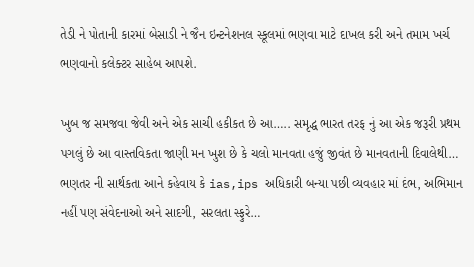તેડી ને પોતાની કારમાં બેસાડી ને જૈન ઇન્ટનેશનલ સ્કૂલમાં ભણવા માટે દાખલ કરી અને તમામ ખર્ચ ભણવાનો કલેક્ટર સાહેબ આપશે.

ખુબ જ સમજવા જેવી અને એક સાચી હકીકત છે આ….. સમૃદ્ધ ભારત તરફ નું આ એક જરૂરી પ્રથમ પગલું છે આ વાસ્તવિકતા જાણી મન ખુશ છે કે ચલો માનવતા હજું જીવંત છે માનવતાની દિવાલેથી…
ભણતર ની સાર્થકતા આને કહેવાય કે ias,ips અધિકારી બન્યા પછી વ્યવહાર માં દંભ, અભિમાન નહીં પણ સંવેદનાઓ અને સાદગી, સરલતા સ્ફુરે…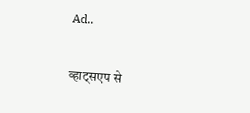Ad..

व्हाट्सएप से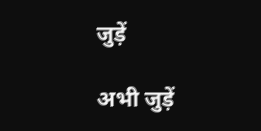जुड़ें

अभी जुड़ें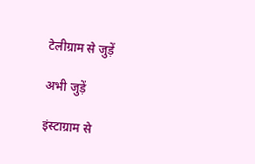टेलीग्राम से जुड़ें

अभी जुड़ें

इंस्टाग्राम से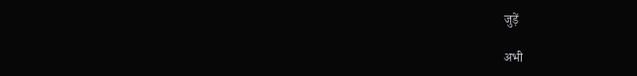जुड़ें

अभी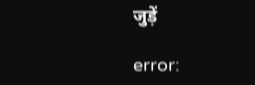जुड़ें

error: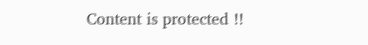Content is protected !!